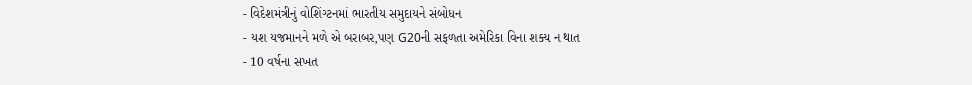- વિદેશમંત્રીનું વોશિંગ્ટનમાં ભારતીય સમુદાયને સંબોધન
- યશ યજમાનને મળે એ બરાબર,પણ G20ની સફળતા અમેરિકા વિના શક્ય ન થાત
- 10 વર્ષના સખત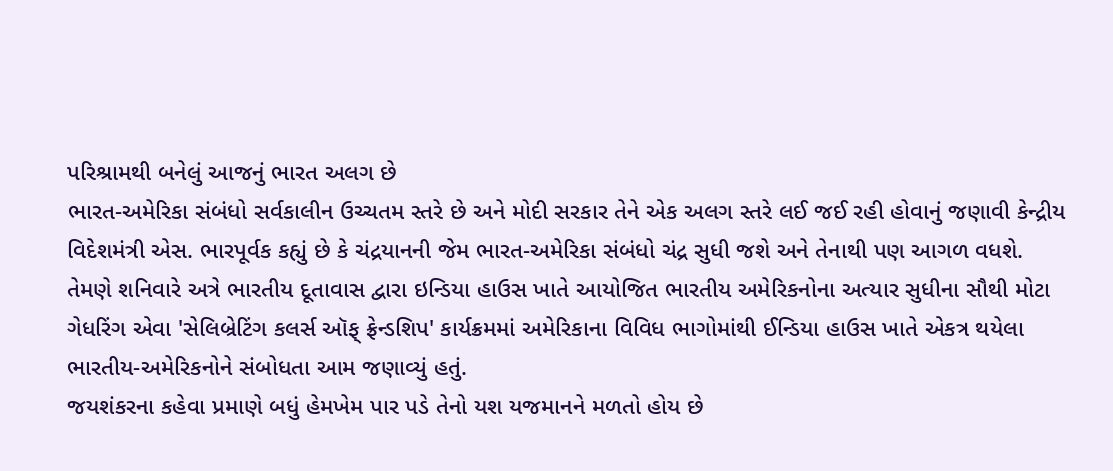પરિશ્રામથી બનેલું આજનું ભારત અલગ છે
ભારત-અમેરિકા સંબંધો સર્વકાલીન ઉચ્ચતમ સ્તરે છે અને મોદી સરકાર તેને એક અલગ સ્તરે લઈ જઈ રહી હોવાનું જણાવી કેન્દ્રીય વિદેશમંત્રી એસ. ભારપૂર્વક કહ્યું છે કે ચંદ્રયાનની જેમ ભારત-અમેરિકા સંબંધો ચંદ્ર સુધી જશે અને તેનાથી પણ આગળ વધશે. તેમણે શનિવારે અત્રે ભારતીય દૂતાવાસ દ્વારા ઇન્ડિયા હાઉસ ખાતે આયોજિત ભારતીય અમેરિકનોના અત્યાર સુધીના સૌથી મોટા ગેધરિંગ એવા 'સેલિબ્રેટિંગ કલર્સ ઑફ્ ફ્રેન્ડશિપ' કાર્યક્રમમાં અમેરિકાના વિવિધ ભાગોમાંથી ઈન્ડિયા હાઉસ ખાતે એકત્ર થયેલા ભારતીય-અમેરિકનોને સંબોધતા આમ જણાવ્યું હતું.
જયશંકરના કહેવા પ્રમાણે બધું હેમખેમ પાર પડે તેનો યશ યજમાનને મળતો હોય છે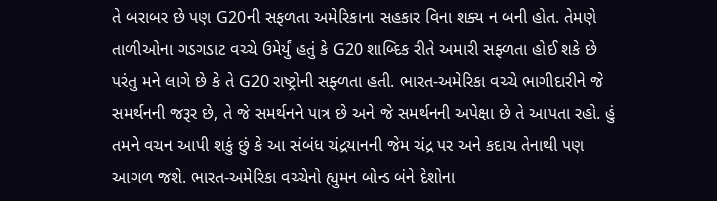તે બરાબર છે પણ G20ની સફળતા અમેરિકાના સહકાર વિના શક્ય ન બની હોત. તેમણે તાળીઓના ગડગડાટ વચ્ચે ઉમેર્યું હતું કે G20 શાબ્દિક રીતે અમારી સફ્ળતા હોઈ શકે છે પરંતુ મને લાગે છે કે તે G20 રાષ્ટ્રોની સફ્ળતા હતી. ભારત-અમેરિકા વચ્ચે ભાગીદારીને જે સમર્થનની જરૂર છે, તે જે સમર્થનને પાત્ર છે અને જે સમર્થનની અપેક્ષા છે તે આપતા રહો. હું તમને વચન આપી શકું છું કે આ સંબંધ ચંદ્રયાનની જેમ ચંદ્ર પર અને કદાચ તેનાથી પણ આગળ જશે. ભારત-અમેરિકા વચ્ચેનો હ્યુમન બોન્ડ બંને દેશોના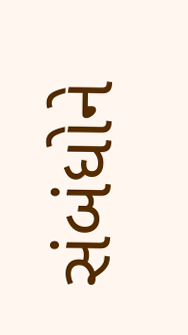સંબંધોને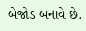બેજોડ બનાવે છે.